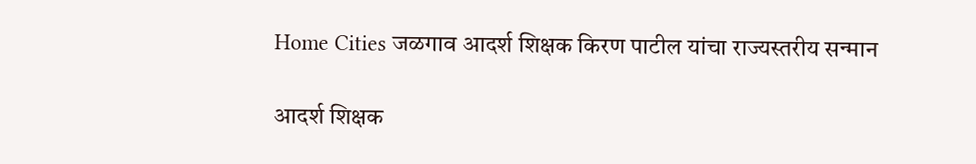Home Cities जळगाव आदर्श शिक्षक किरण पाटील यांचा राज्यस्तरीय सन्मान

आदर्श शिक्षक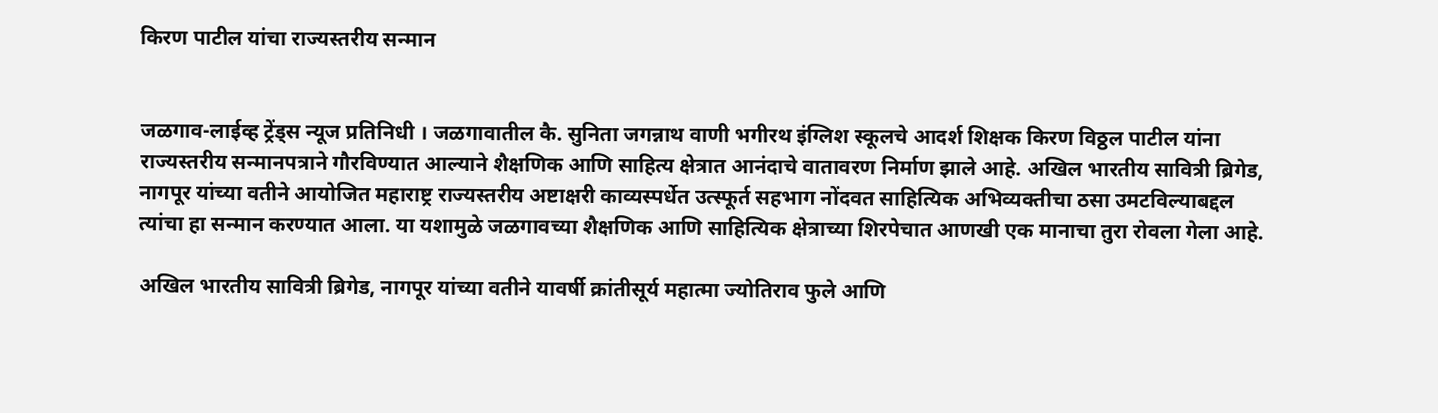किरण पाटील यांचा राज्यस्तरीय सन्मान


जळगाव-लाईव्ह ट्रेंड्स न्यूज प्रतिनिधी । जळगावातील कै. सुनिता जगन्नाथ वाणी भगीरथ इंग्लिश स्कूलचे आदर्श शिक्षक किरण विठ्ठल पाटील यांना राज्यस्तरीय सन्मानपत्राने गौरविण्यात आल्याने शैक्षणिक आणि साहित्य क्षेत्रात आनंदाचे वातावरण निर्माण झाले आहे. अखिल भारतीय सावित्री ब्रिगेड, नागपूर यांच्या वतीने आयोजित महाराष्ट्र राज्यस्तरीय अष्टाक्षरी काव्यस्पर्धेत उत्स्फूर्त सहभाग नोंदवत साहित्यिक अभिव्यक्तीचा ठसा उमटविल्याबद्दल त्यांचा हा सन्मान करण्यात आला. या यशामुळे जळगावच्या शैक्षणिक आणि साहित्यिक क्षेत्राच्या शिरपेचात आणखी एक मानाचा तुरा रोवला गेला आहे.

अखिल भारतीय सावित्री ब्रिगेड, नागपूर यांच्या वतीने यावर्षी क्रांतीसूर्य महात्मा ज्योतिराव फुले आणि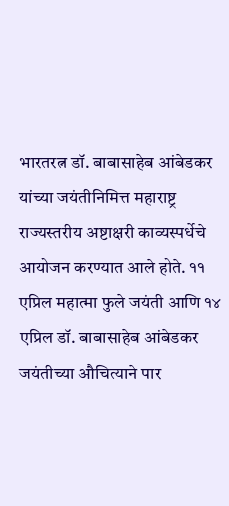भारतरत्न डॉ. बाबासाहेब आंबेडकर यांच्या जयंतीनिमित्त महाराष्ट्र राज्यस्तरीय अष्टाक्षरी काव्यस्पर्धेचे आयोजन करण्यात आले होते. ११ एप्रिल महात्मा फुले जयंती आणि १४ एप्रिल डॉ. बाबासाहेब आंबेडकर जयंतीच्या औचित्याने पार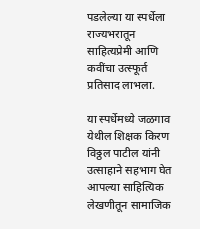पडलेल्या या स्पर्धेला राज्यभरातून साहित्यप्रेमी आणि कवींचा उत्स्फूर्त प्रतिसाद लाभला.

या स्पर्धेमध्ये जळगाव येथील शिक्षक किरण विठ्ठल पाटील यांनी उत्साहाने सहभाग घेत आपल्या साहित्यिक लेखणीतून सामाजिक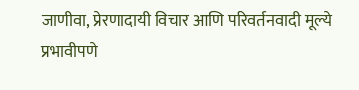जाणीवा, प्रेरणादायी विचार आणि परिवर्तनवादी मूल्ये प्रभावीपणे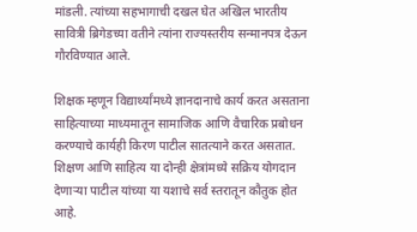मांडली. त्यांच्या सहभागाची दखल घेत अखिल भारतीय सावित्री ब्रिगेडच्या वतीने त्यांना राज्यस्तरीय सन्मानपत्र देऊन गौरविण्यात आले.

शिक्षक म्हणून विद्यार्थ्यांमध्ये ज्ञानदानाचे कार्य करत असताना साहित्याच्या माध्यमातून सामाजिक आणि वैचारिक प्रबोधन करण्याचे कार्यही किरण पाटील सातत्याने करत असतात. शिक्षण आणि साहित्य या दोन्ही क्षेत्रांमध्ये सक्रिय योगदान देणाऱ्या पाटील यांच्या या यशाचे सर्व स्तरातून कौतुक होत आहे.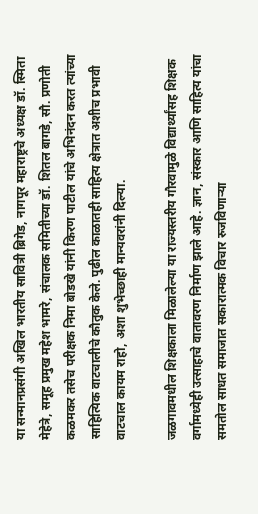या सन्मानप्रसंगी अखिल भारतीय सावित्री ब्रिगेड, नागपूर महाराष्ट्रचे अध्यक्ष डॉ. स्मिता मेहेत्रे, समूह प्रमुख महेश भामरे, संचालक समितीच्या डॉ. शितल बागडे, सौ. प्रणोती कळमकर तसेच परीक्षक निमा बोडखे यांनी किरण पाटील यांचे अभिनंदन करत त्यांच्या साहित्यिक वाटचालीचे कौतुक केले. पुढील काळातही साहित्य क्षेत्रात अशीच प्रभावी वाटचाल कायम राहो, अशा शुभेच्छाही मान्यवरांनी दिल्या.

जळगावमधील शिक्षकाला मिळालेल्या या राज्यस्तरीय गौरवामुळे विद्यार्थ्यांसह शिक्षक वर्गामध्येही उत्साहाचे वातावरण निर्माण झाले आहे. ज्ञान, संस्कार आणि साहित्य यांचा समतोल साधत समाजात सकारात्मक विचार रुजविणाऱ्या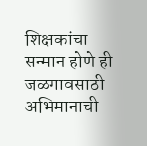शिक्षकांचा सन्मान होणे ही जळगावसाठी अभिमानाची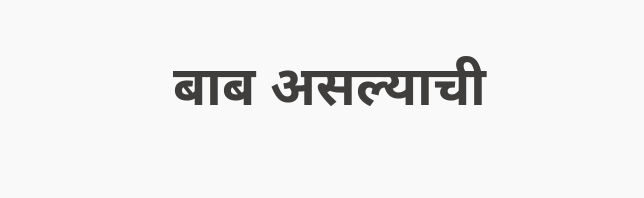बाब असल्याची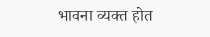भावना व्यक्त होत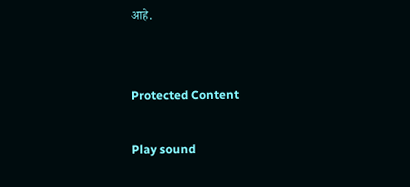आहे.


Protected Content

Play sound